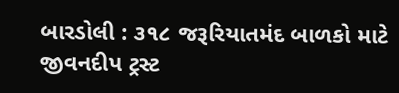બારડોલી : ૩૧૮ જરૂરિયાતમંદ બાળકો માટે જીવનદીપ ટ્રસ્ટ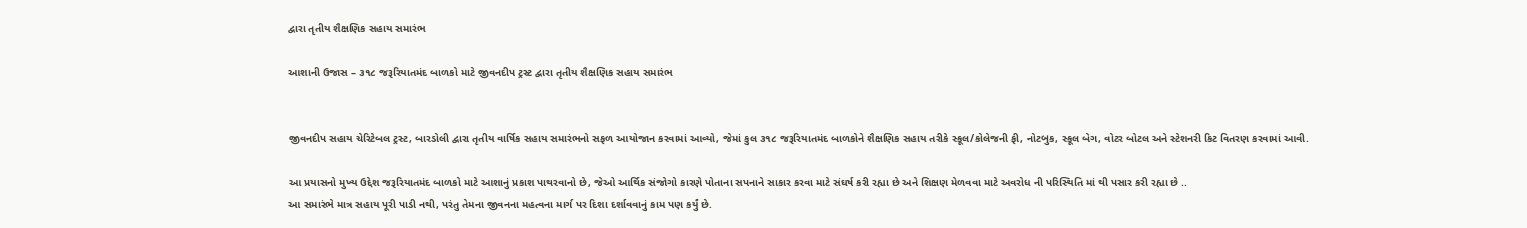દ્વારા તૃતીય શૈક્ષણિક સહાય સમારંભ

આશાની ઉજાસ – ૩૧૮ જરૂરિયાતમંદ બાળકો માટે જીવનદીપ ટ્રસ્ટ દ્વારા તૃતીય શૈક્ષણિક સહાય સમારંભ


જીવનદીપ સહાય ચેરિટેબલ ટ્રસ્ટ, બારડોલી દ્વારા તૃતીય વાર્ષિક સહાય સમારંભનો સફળ આયોજાન કરવામાં આવ્યો, જેમાં કુલ ૩૧૮ જરૂરિયાતમંદ બાળકોને શૈક્ષણિક સહાય તરીકે સ્કૂલ/કોલેજની ફી, નોટબુક, સ્કૂલ બેગ, વોટર બોટલ અને સ્ટેશનરી કિટ વિતરણ કરવામાં આવી.

આ પ્રયાસનો મુખ્ય ઉદ્દેશ જરૂરિયાતમંદ બાળકો માટે આશાનું પ્રકાશ પાથરવાનો છે, જેઓ આર્થિક સંજોગો કારણે પોતાના સપનાને સાકાર કરવા માટે સંઘર્ષ કરી રહ્યા છે અને શિક્ષણ મેળવવા માટે અવરોધ ની પરિસ્થિતિ માં થી પસાર કરી રહ્યા છે ..
આ સમારંભે માત્ર સહાય પૂરી પાડી નથી, પરંતુ તેમના જીવનના મહત્વના માર્ગ પર દિશા દર્શાવવાનું કામ પણ કર્યું છે.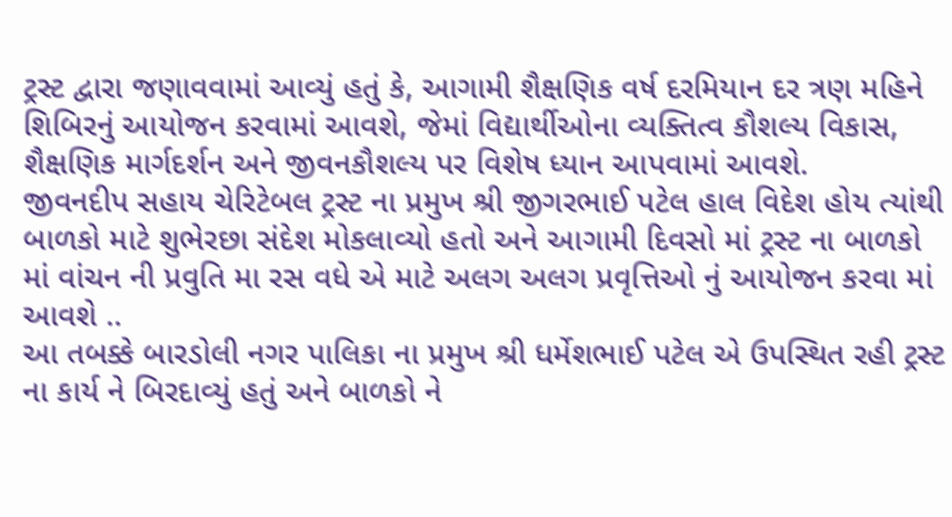ટ્રસ્ટ દ્વારા જણાવવામાં આવ્યું હતું કે, આગામી શૈક્ષણિક વર્ષ દરમિયાન દર ત્રણ મહિને શિબિરનું આયોજન કરવામાં આવશે, જેમાં વિદ્યાર્થીઓના વ્યક્તિત્વ કૌશલ્ય વિકાસ, શૈક્ષણિક માર્ગદર્શન અને જીવનકૌશલ્ય પર વિશેષ ધ્યાન આપવામાં આવશે.
જીવનદીપ સહાય ચેરિટેબલ ટ્રસ્ટ ના પ્રમુખ શ્રી જીગરભાઈ પટેલ હાલ વિદેશ હોય ત્યાંથી બાળકો માટે શુભેરછા સંદેશ મોકલાવ્યો હતો અને આગામી દિવસો માં ટ્રસ્ટ ના બાળકો માં વાંચન ની પ્રવુતિ મા રસ વધે એ માટે અલગ અલગ પ્રવૃત્તિઓ નું આયોજન કરવા માં આવશે ..
આ તબક્કે બારડોલી નગર પાલિકા ના પ્રમુખ શ્રી ધર્મેશભાઈ પટેલ એ ઉપસ્થિત રહી ટ્રસ્ટ ના કાર્ય ને બિરદાવ્યું હતું અને બાળકો ને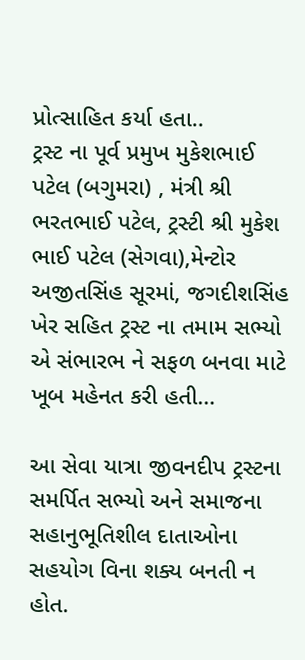પ્રોત્સાહિત કર્યા હતા..
ટ્રસ્ટ ના પૂર્વ પ્રમુખ મુકેશભાઈ પટેલ (બગુમરા) , મંત્રી શ્રી ભરતભાઈ પટેલ, ટ્રસ્ટી શ્રી મુકેશ ભાઈ પટેલ (સેગવા),મેન્ટોર અજીતસિંહ સૂરમાં, જગદીશસિંહ ખેર સહિત ટ્રસ્ટ ના તમામ સભ્યો એ સંભારભ ને સફળ બનવા માટે ખૂબ મહેનત કરી હતી…

આ સેવા યાત્રા જીવનદીપ ટ્રસ્ટના સમર્પિત સભ્યો અને સમાજના સહાનુભૂતિશીલ દાતાઓના સહયોગ વિના શક્ય બનતી ન હોત.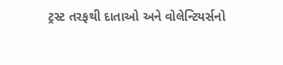ટ્રસ્ટ તરફથી દાતાઓ અને વોલેન્ટિયર્સનો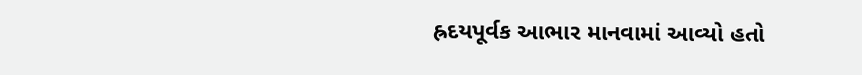હ્રદયપૂર્વક આભાર માનવામાં આવ્યો હતો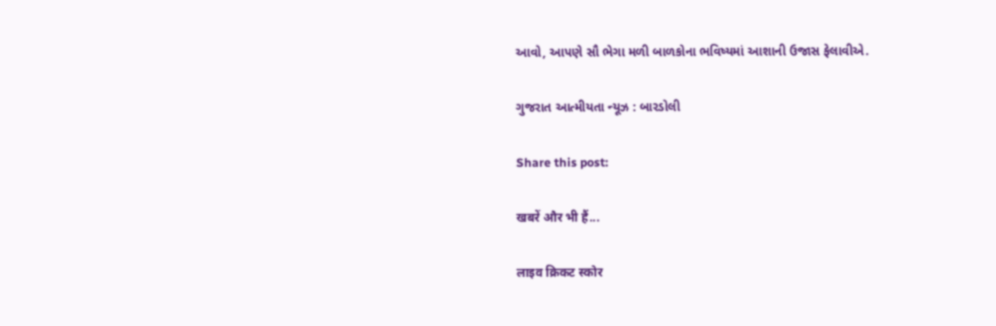આવો, આપણે સૌ ભેગા મળી બાળકોના ભવિષ્યમાં આશાની ઉજાસ ફેલાવીએ.

ગુજરાત આત્મીયતા ન્યૂઝ : બારડોલી

Share this post:

खबरें और भी हैं...

लाइव क्रिकट स्कोर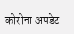कोरोना अपडेट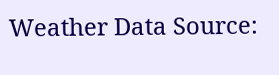Weather Data Source: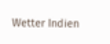Wetter Indien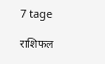7 tage

राशिफल